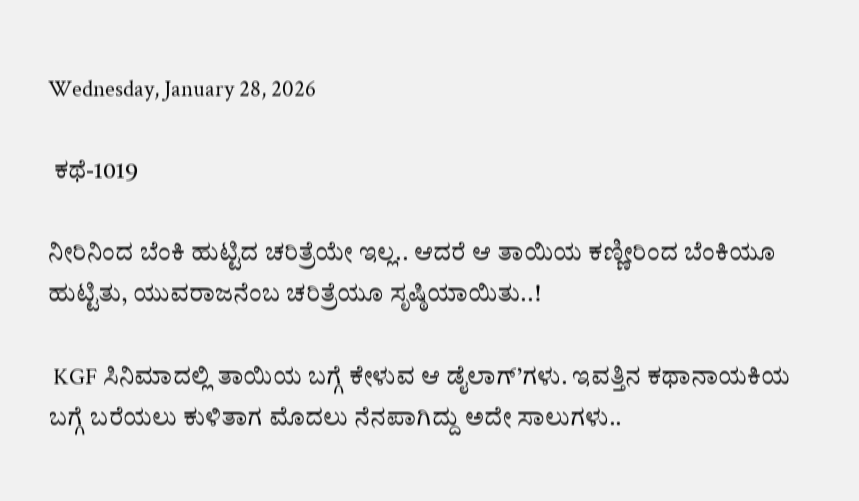Wednesday, January 28, 2026

 ಕಥೆ-1019

ನೀರಿನಿಂದ ಬೆಂಕಿ ಹುಟ್ಟಿದ ಚರಿತ್ರೆಯೇ ಇಲ್ಲ.. ಆದರೆ ಆ ತಾಯಿಯ ಕಣ್ಣೀರಿಂದ ಬೆಂಕಿಯೂ ಹುಟ್ಟಿತು, ಯುವರಾಜನೆಂಬ ಚರಿತ್ರೆಯೂ ಸೃಷ್ಠಿಯಾಯಿತು..!

 KGF ಸಿನಿಮಾದಲ್ಲಿ ತಾಯಿಯ ಬಗ್ಗೆ ಕೇಳುವ ಆ ಡೈಲಾಗ್’ಗಳು. ಇವತ್ತಿನ ಕಥಾನಾಯಕಿಯ ಬಗ್ಗೆ ಬರೆಯಲು ಕುಳಿತಾಗ ಮೊದಲು ನೆನಪಾಗಿದ್ದು ಅದೇ ಸಾಲುಗಳು..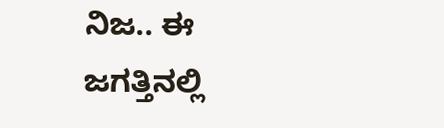ನಿಜ.. ಈ ಜಗತ್ತಿನಲ್ಲಿ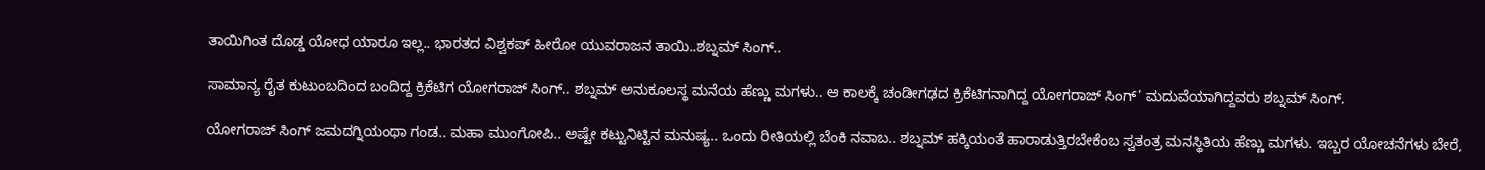ತಾಯಿಗಿಂತ ದೊಡ್ಡ ಯೋಧ ಯಾರೂ ಇಲ್ಲ.. ಭಾರತದ ವಿಶ್ವಕಪ್ ಹೀರೋ ಯುವರಾಜನ ತಾಯಿ..ಶಬ್ನಮ್ ಸಿಂಗ್..

ಸಾಮಾನ್ಯ ರೈತ ಕುಟುಂಬದಿಂದ ಬಂದಿದ್ದ ಕ್ರಿಕೆಟಿಗ ಯೋಗರಾಜ್ ಸಿಂಗ್.. ಶಬ್ನಮ್ ಅನುಕೂಲಸ್ಥ ಮನೆಯ ಹೆಣ್ಣು ಮಗಳು.. ಆ ಕಾಲಕ್ಕೆ ಚಂಡೀಗಢದ ಕ್ರಿಕೆಟಿಗನಾಗಿದ್ದ ಯೋಗರಾಜ್ ಸಿಂಗ್’ ಮದುವೆಯಾಗಿದ್ದವರು ಶಬ್ನಮ್ ಸಿಂಗ್.

ಯೋಗರಾಜ್ ಸಿಂಗ್ ಜಮದಗ್ನಿಯಂಥಾ ಗಂಡ.. ಮಹಾ ಮುಂಗೋಪಿ.. ಅಷ್ಟೇ ಕಟ್ಟುನಿಟ್ಟಿನ ಮನುಷ್ಯ.. ಒಂದು ರೀತಿಯಲ್ಲಿ ಬೆಂಕಿ ನವಾಬ.. ಶಬ್ನಮ್ ಹಕ್ಕಿಯಂತೆ ಹಾರಾಡುತ್ತಿರಬೇಕೆಂಬ ಸ್ವತಂತ್ರ ಮನಸ್ಥಿತಿಯ ಹೆಣ್ಣು ಮಗಳು. ಇಬ್ಬರ ಯೋಚನೆಗಳು ಬೇರೆ,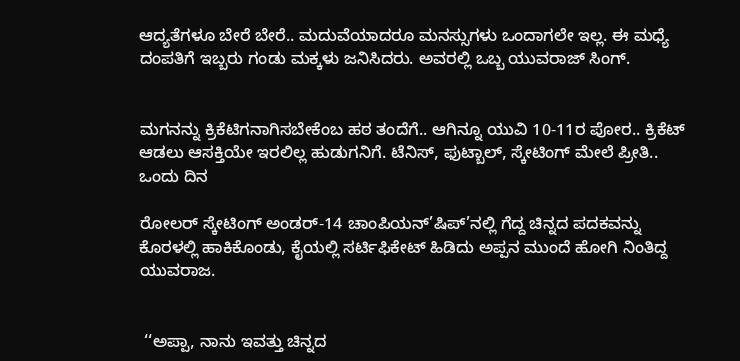ಆದ್ಯತೆಗಳೂ ಬೇರೆ ಬೇರೆ.. ಮದುವೆಯಾದರೂ ಮನಸ್ಸುಗಳು ಒಂದಾಗಲೇ ಇಲ್ಲ. ಈ ಮಧ್ಯೆ ದಂಪತಿಗೆ ಇಬ್ಬರು ಗಂಡು ಮಕ್ಕಳು ಜನಿಸಿದರು. ಅವರಲ್ಲಿ ಒಬ್ಬ ಯುವರಾಜ್ ಸಿಂಗ್.


ಮಗನನ್ನು ಕ್ರಿಕೆಟಿಗನಾಗಿಸಬೇಕೆಂಬ ಹಠ ತಂದೆಗೆ.. ಆಗಿನ್ನೂ ಯುವಿ 10-11ರ ಪೋರ.. ಕ್ರಿಕೆಟ್ ಆಡಲು ಆಸಕ್ತಿಯೇ ಇರಲಿಲ್ಲ ಹುಡುಗನಿಗೆ. ಟೆನಿಸ್, ಫುಟ್ಬಾಲ್, ಸ್ಕೇಟಿಂಗ್ ಮೇಲೆ ಪ್ರೀತಿ.. ಒಂದು ದಿನ

ರೋಲರ್ ಸ್ಕೇಟಿಂಗ್ ಅಂಡರ್-14 ಚಾಂಪಿಯನ್’ಷಿಪ್’ನಲ್ಲಿ ಗೆದ್ದ ಚಿನ್ನದ ಪದಕವನ್ನು ಕೊರಳಲ್ಲಿ ಹಾಕಿಕೊಂಡು, ಕೈಯಲ್ಲಿ ಸರ್ಟಿಫಿಕೇಟ್ ಹಿಡಿದು ಅಪ್ಪನ ಮುಂದೆ ಹೋಗಿ ನಿಂತಿದ್ದ ಯುವರಾಜ.


 ‘‘ಅಪ್ಪಾ, ನಾನು ಇವತ್ತು ಚಿನ್ನದ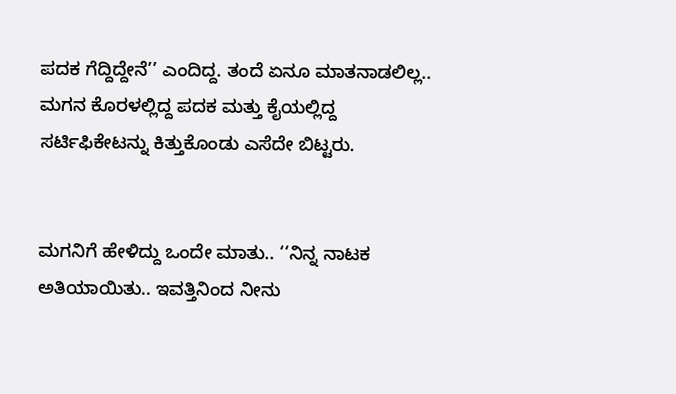ಪದಕ ಗೆದ್ದಿದ್ದೇನೆ’’ ಎಂದಿದ್ದ. ತಂದೆ ಏನೂ ಮಾತನಾಡಲಿಲ್ಲ.. ಮಗನ ಕೊರಳಲ್ಲಿದ್ದ ಪದಕ ಮತ್ತು ಕೈಯಲ್ಲಿದ್ದ ಸರ್ಟಿಫಿಕೇಟನ್ನು ಕಿತ್ತುಕೊಂಡು ಎಸೆದೇ ಬಿಟ್ಟರು.


ಮಗನಿಗೆ ಹೇಳಿದ್ದು ಒಂದೇ ಮಾತು.. ‘‘ನಿನ್ನ ನಾಟಕ ಅತಿಯಾಯಿತು.. ಇವತ್ತಿನಿಂದ ನೀನು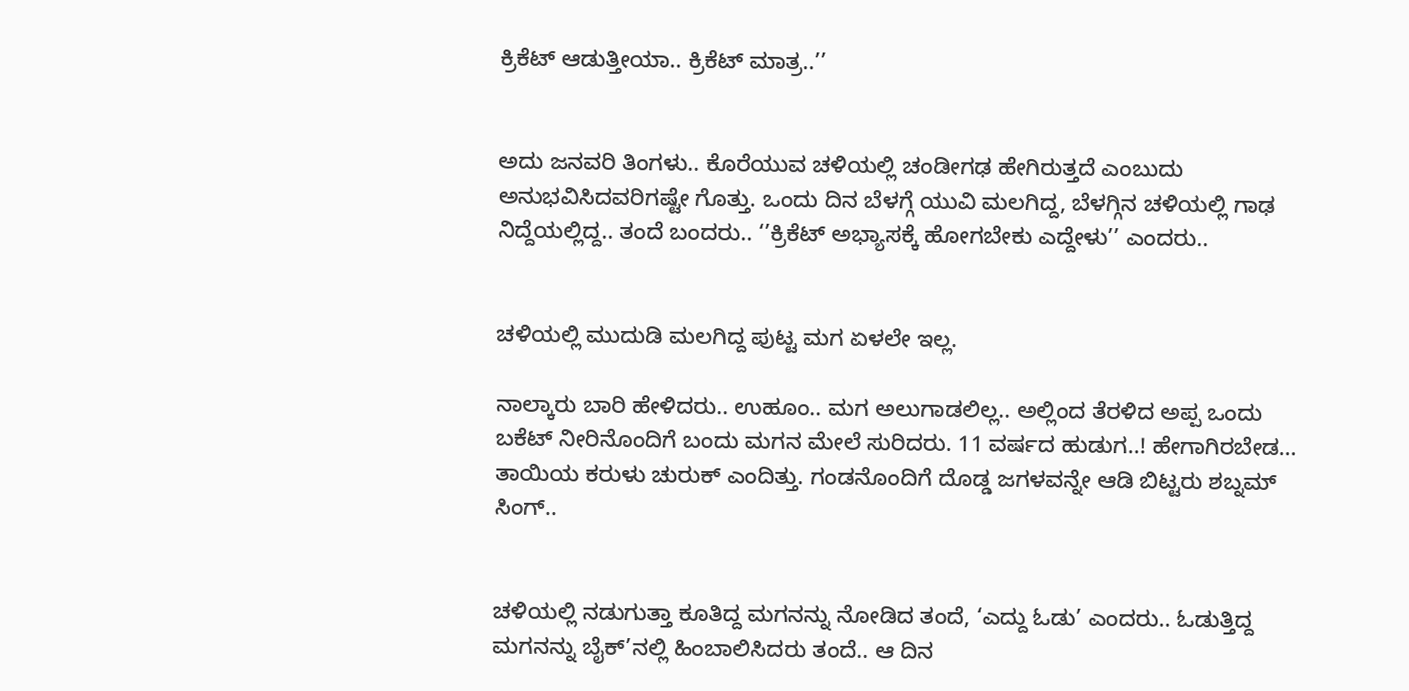ಕ್ರಿಕೆಟ್ ಆಡುತ್ತೀಯಾ.. ಕ್ರಿಕೆಟ್ ಮಾತ್ರ..’’


ಅದು ಜನವರಿ ತಿಂಗಳು.. ಕೊರೆಯುವ ಚಳಿಯಲ್ಲಿ ಚಂಡೀಗಢ ಹೇಗಿರುತ್ತದೆ ಎಂಬುದು ಅನುಭವಿಸಿದವರಿಗಷ್ಟೇ ಗೊತ್ತು. ಒಂದು ದಿನ ಬೆಳಗ್ಗೆ ಯುವಿ ಮಲಗಿದ್ದ, ಬೆಳಗ್ಗಿನ ಚಳಿಯಲ್ಲಿ ಗಾಢ ನಿದ್ದೆಯಲ್ಲಿದ್ದ.. ತಂದೆ ಬಂದರು.. ‘’ಕ್ರಿಕೆಟ್ ಅಭ್ಯಾಸಕ್ಕೆ ಹೋಗಬೇಕು ಎದ್ದೇಳು’’ ಎಂದರು..


ಚಳಿಯಲ್ಲಿ ಮುದುಡಿ ಮಲಗಿದ್ದ ಪುಟ್ಟ ಮಗ ಏಳಲೇ ಇಲ್ಲ.

ನಾಲ್ಕಾರು ಬಾರಿ ಹೇಳಿದರು.. ಉಹೂಂ.. ಮಗ ಅಲುಗಾಡಲಿಲ್ಲ.. ಅಲ್ಲಿಂದ ತೆರಳಿದ ಅಪ್ಪ ಒಂದು ಬಕೆಟ್ ನೀರಿನೊಂದಿಗೆ ಬಂದು ಮಗನ ಮೇಲೆ ಸುರಿದರು. 11 ವರ್ಷದ ಹುಡುಗ..! ಹೇಗಾಗಿರಬೇಡ… ತಾಯಿಯ ಕರುಳು ಚುರುಕ್ ಎಂದಿತ್ತು. ಗಂಡನೊಂದಿಗೆ ದೊಡ್ಡ ಜಗಳವನ್ನೇ ಆಡಿ ಬಿಟ್ಟರು ಶಬ್ನಮ್ ಸಿಂಗ್..


ಚಳಿಯಲ್ಲಿ ನಡುಗುತ್ತಾ ಕೂತಿದ್ದ ಮಗನನ್ನು ನೋಡಿದ ತಂದೆ, ‘ಎದ್ದು ಓಡು’ ಎಂದರು.. ಓಡುತ್ತಿದ್ದ ಮಗನನ್ನು ಬೈಕ್’ನಲ್ಲಿ ಹಿಂಬಾಲಿಸಿದರು ತಂದೆ.. ಆ ದಿನ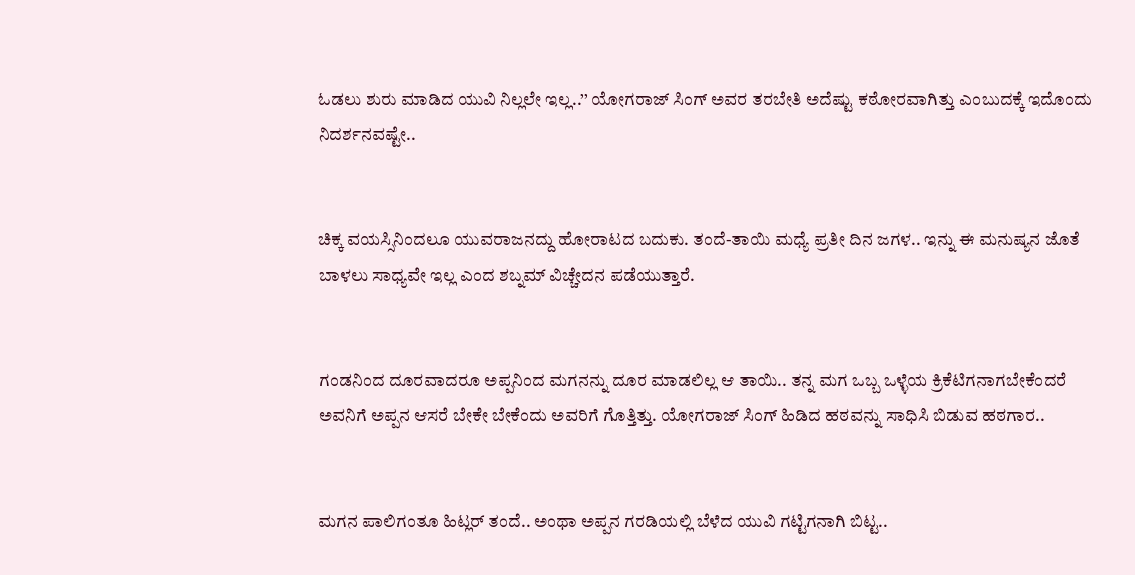ಓಡಲು ಶುರು ಮಾಡಿದ ಯುವಿ ನಿಲ್ಲಲೇ ಇಲ್ಲ..’’ ಯೋಗರಾಜ್ ಸಿಂಗ್ ಅವರ ತರಬೇತಿ ಅದೆಷ್ಟು ಕಠೋರವಾಗಿತ್ತು ಎಂಬುದಕ್ಕೆ ಇದೊಂದು ನಿದರ್ಶನವಷ್ಟೇ..


ಚಿಕ್ಕ ವಯಸ್ಸಿನಿಂದಲೂ ಯುವರಾಜನದ್ದು ಹೋರಾಟದ ಬದುಕು. ತಂದೆ-ತಾಯಿ ಮಧ್ಯೆ ಪ್ರತೀ ದಿನ ಜಗಳ.. ಇನ್ನು ಈ ಮನುಷ್ಯನ ಜೊತೆ ಬಾಳಲು ಸಾಧ್ಯವೇ ಇಲ್ಲ ಎಂದ ಶಬ್ನಮ್ ವಿಚ್ಚೇದನ ಪಡೆಯುತ್ತಾರೆ.


ಗಂಡನಿಂದ ದೂರವಾದರೂ ಅಪ್ಪನಿಂದ ಮಗನನ್ನು ದೂರ ಮಾಡಲಿಲ್ಲ ಆ ತಾಯಿ.. ತನ್ನ ಮಗ ಒಬ್ಬ ಒಳ್ಳೆಯ ಕ್ರಿಕೆಟಿಗನಾಗಬೇಕೆಂದರೆ ಅವನಿಗೆ ಅಪ್ಪನ ಆಸರೆ ಬೇಕೇ ಬೇಕೆಂದು ಅವರಿಗೆ ಗೊತ್ತಿತ್ತು. ಯೋಗರಾಜ್ ಸಿಂಗ್ ಹಿಡಿದ ಹಠವನ್ನು ಸಾಧಿಸಿ ಬಿಡುವ ಹಠಗಾರ..


ಮಗನ ಪಾಲಿಗಂತೂ ಹಿಟ್ಲರ್ ತಂದೆ.. ಅಂಥಾ ಅಪ್ಪನ ಗರಡಿಯಲ್ಲಿ ಬೆಳೆದ ಯುವಿ ಗಟ್ಟಿಗನಾಗಿ ಬಿಟ್ಟ..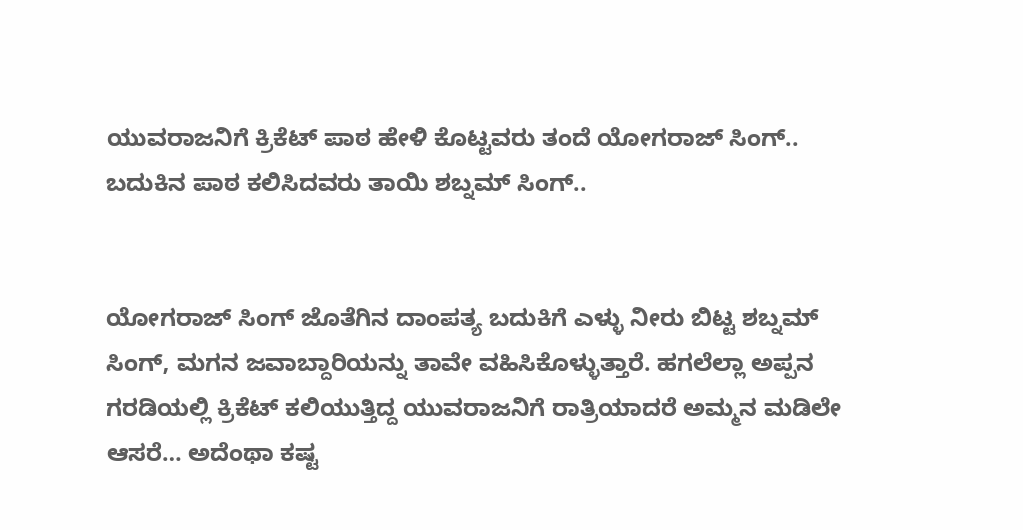ಯುವರಾಜನಿಗೆ ಕ್ರಿಕೆಟ್ ಪಾಠ ಹೇಳಿ ಕೊಟ್ಟವರು ತಂದೆ ಯೋಗರಾಜ್ ಸಿಂಗ್.. ಬದುಕಿನ ಪಾಠ ಕಲಿಸಿದವರು ತಾಯಿ ಶಬ್ನಮ್ ಸಿಂಗ್..


ಯೋಗರಾಜ್ ಸಿಂಗ್ ಜೊತೆಗಿನ ದಾಂಪತ್ಯ ಬದುಕಿಗೆ ಎಳ್ಳು ನೀರು ಬಿಟ್ಟ ಶಬ್ನಮ್ ಸಿಂಗ್, ಮಗನ ಜವಾಬ್ದಾರಿಯನ್ನು ತಾವೇ ವಹಿಸಿಕೊಳ್ಳುತ್ತಾರೆ. ಹಗಲೆಲ್ಲಾ ಅಪ್ಪನ ಗರಡಿಯಲ್ಲಿ ಕ್ರಿಕೆಟ್ ಕಲಿಯುತ್ತಿದ್ದ ಯುವರಾಜನಿಗೆ ರಾತ್ರಿಯಾದರೆ ಅಮ್ಮನ ಮಡಿಲೇ ಆಸರೆ… ಅದೆಂಥಾ ಕಷ್ಟ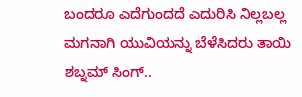ಬಂದರೂ ಎದೆಗುಂದದೆ ಎದುರಿಸಿ ನಿಲ್ಲಬಲ್ಲ ಮಗನಾಗಿ ಯುವಿಯನ್ನು ಬೆಳೆಸಿದರು ತಾಯಿ ಶಬ್ನಮ್ ಸಿಂಗ್..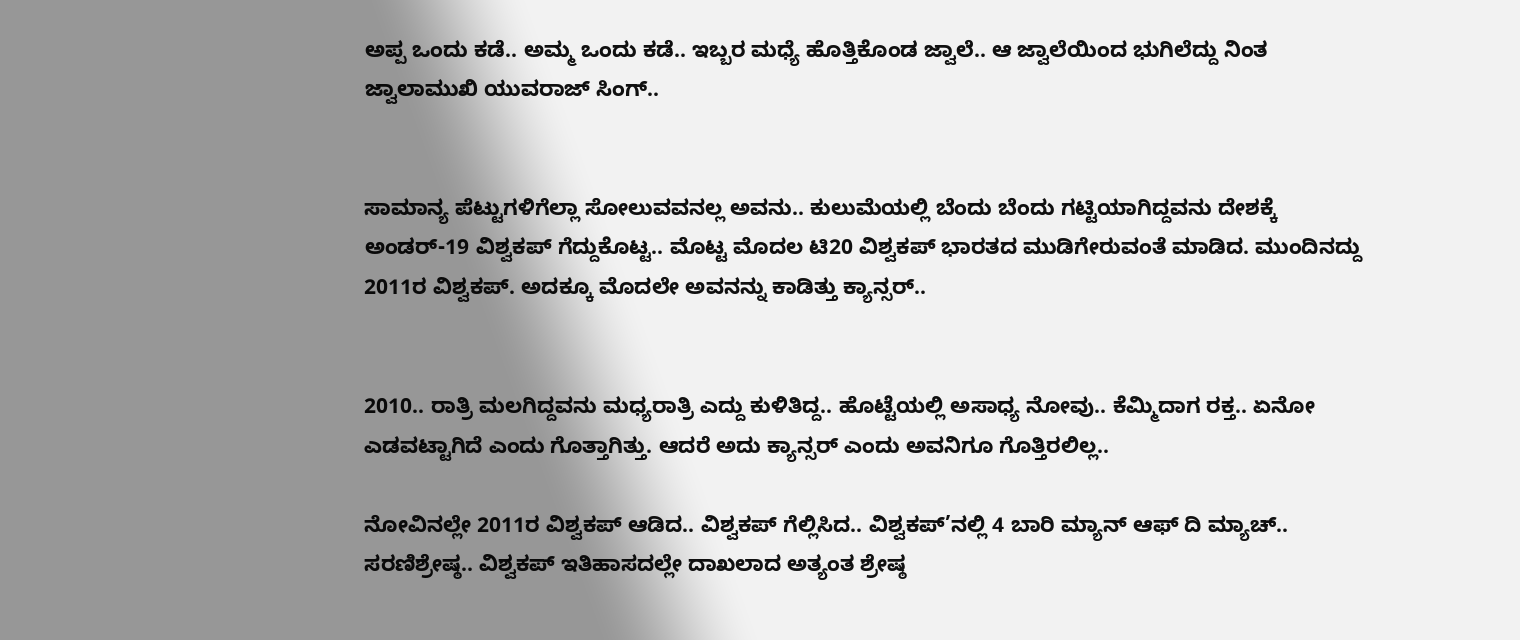ಅಪ್ಪ ಒಂದು ಕಡೆ.. ಅಮ್ಮ ಒಂದು ಕಡೆ.. ಇಬ್ಬರ ಮಧ್ಯೆ ಹೊತ್ತಿಕೊಂಡ ಜ್ವಾಲೆ.. ಆ ಜ್ವಾಲೆಯಿಂದ ಭುಗಿಲೆದ್ದು ನಿಂತ ಜ್ವಾಲಾಮುಖಿ ಯುವರಾಜ್ ಸಿಂಗ್..


ಸಾಮಾನ್ಯ ಪೆಟ್ಟುಗಳಿಗೆಲ್ಲಾ ಸೋಲುವವನಲ್ಲ ಅವನು.. ಕುಲುಮೆಯಲ್ಲಿ ಬೆಂದು ಬೆಂದು ಗಟ್ಟಿಯಾಗಿದ್ದವನು ದೇಶಕ್ಕೆ ಅಂಡರ್-19 ವಿಶ್ವಕಪ್ ಗೆದ್ದುಕೊಟ್ಟ.. ಮೊಟ್ಟ ಮೊದಲ ಟಿ20 ವಿಶ್ವಕಪ್ ಭಾರತದ ಮುಡಿಗೇರುವಂತೆ ಮಾಡಿದ. ಮುಂದಿನದ್ದು 2011ರ ವಿಶ್ವಕಪ್. ಅದಕ್ಕೂ ಮೊದಲೇ ಅವನನ್ನು ಕಾಡಿತ್ತು ಕ್ಯಾನ್ಸರ್..


2010.. ರಾತ್ರಿ ಮಲಗಿದ್ದವನು ಮಧ್ಯರಾತ್ರಿ ಎದ್ದು ಕುಳಿತಿದ್ದ.. ಹೊಟ್ಟೆಯಲ್ಲಿ ಅಸಾಧ್ಯ ನೋವು.. ಕೆಮ್ಮಿದಾಗ ರಕ್ತ.. ಏನೋ ಎಡವಟ್ಟಾಗಿದೆ ಎಂದು ಗೊತ್ತಾಗಿತ್ತು. ಆದರೆ ಅದು ಕ್ಯಾನ್ಸರ್ ಎಂದು ಅವನಿಗೂ ಗೊತ್ತಿರಲಿಲ್ಲ..

ನೋವಿನಲ್ಲೇ 2011ರ ವಿಶ್ವಕಪ್ ಆಡಿದ.. ವಿಶ್ವಕಪ್ ಗೆಲ್ಲಿಸಿದ.. ವಿಶ್ವಕಪ್’ನಲ್ಲಿ 4 ಬಾರಿ ಮ್ಯಾನ್ ಆಫ್ ದಿ ಮ್ಯಾಚ್.. ಸರಣಿಶ್ರೇಷ್ಠ.. ವಿಶ್ವಕಪ್ ಇತಿಹಾಸದಲ್ಲೇ ದಾಖಲಾದ ಅತ್ಯಂತ ಶ್ರೇಷ್ಠ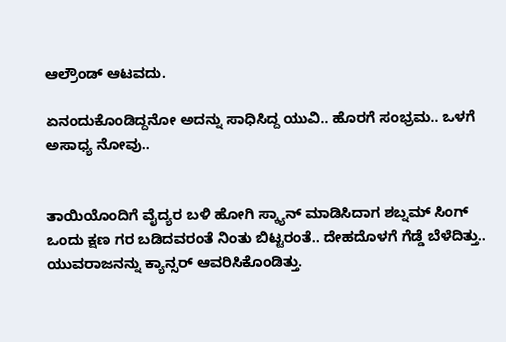ಆಲ್ರೌಂಡ್ ಆಟವದು.

ಏನಂದುಕೊಂಡಿದ್ದನೋ ಅದನ್ನು ಸಾಧಿಸಿದ್ದ ಯುವಿ.. ಹೊರಗೆ ಸಂಭ್ರಮ.. ಒಳಗೆ ಅಸಾಧ್ಯ ನೋವು..


ತಾಯಿಯೊಂದಿಗೆ ವೈದ್ಯರ ಬಳಿ ಹೋಗಿ ಸ್ಕ್ಯಾನ್ ಮಾಡಿಸಿದಾಗ ಶಬ್ನಮ್ ಸಿಂಗ್ ಒಂದು ಕ್ಷಣ ಗರ ಬಡಿದವರಂತೆ ನಿಂತು ಬಿಟ್ಟರಂತೆ.. ದೇಹದೊಳಗೆ ಗೆಡ್ಡೆ ಬೆಳೆದಿತ್ತು.. ಯುವರಾಜನನ್ನು ಕ್ಯಾನ್ಸರ್ ಆವರಿಸಿಕೊಂಡಿತ್ತು.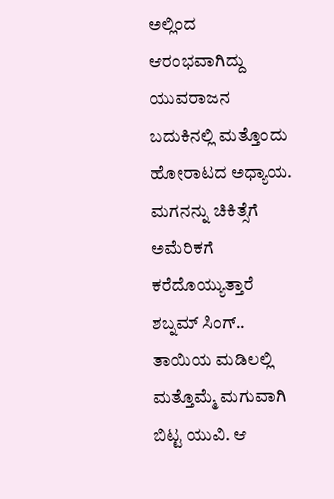ಅಲ್ಲಿಂದ ಆರಂಭವಾಗಿದ್ದು ಯುವರಾಜನ ಬದುಕಿನಲ್ಲಿ ಮತ್ತೊಂದು ಹೋರಾಟದ ಅಧ್ಯಾಯ. ಮಗನನ್ನು ಚಿಕಿತ್ಸೆಗೆ ಅಮೆರಿಕಗೆ ಕರೆದೊಯ್ಯುತ್ತಾರೆ ಶಬ್ನಮ್ ಸಿಂಗ್.. ತಾಯಿಯ ಮಡಿಲಲ್ಲಿ ಮತ್ತೊಮ್ಮೆ ಮಗುವಾಗಿ ಬಿಟ್ಟ ಯುವಿ. ಆ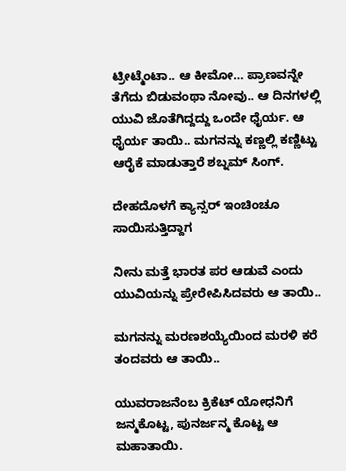ಟ್ರೀಟ್ಮೆಂಟಾ.. ಆ ಕೀಮೋ… ಪ್ರಾಣವನ್ನೇ ತೆಗೆದು ಬಿಡುವಂಥಾ ನೋವು.. ಆ ದಿನಗಳಲ್ಲಿ ಯುವಿ ಜೊತೆಗಿದ್ದದ್ದು ಒಂದೇ ಧೈರ್ಯ. ಆ ಧೈರ್ಯ ತಾಯಿ.. ಮಗನನ್ನು ಕಣ್ಣಲ್ಲಿ ಕಣ್ಣಿಟ್ಟು ಆರೈಕೆ ಮಾಡುತ್ತಾರೆ ಶಬ್ನಮ್ ಸಿಂಗ್.

ದೇಹದೊಳಗೆ ಕ್ಯಾನ್ಸರ್ ಇಂಚಿಂಚೂ ಸಾಯಿಸುತ್ತಿದ್ದಾಗ

ನೀನು ಮತ್ತೆ ಭಾರತ ಪರ ಆಡುವೆ ಎಂದು ಯುವಿಯನ್ನು ಪ್ರೇರೇಪಿಸಿದವರು ಆ ತಾಯಿ..

ಮಗನನ್ನು ಮರಣಶಯ್ಯೆಯಿಂದ ಮರಳಿ ಕರೆ ತಂದವರು ಆ ತಾಯಿ..

ಯುವರಾಜನೆಂಬ ಕ್ರಿಕೆಟ್ ಯೋಧನಿಗೆ ಜನ್ಮಕೊಟ್ಟ, ಪುನರ್ಜನ್ಮ ಕೊಟ್ಟ ಆ ಮಹಾತಾಯಿ.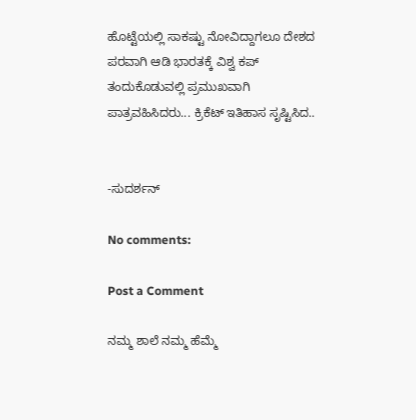ಹೊಟ್ಟೆಯಲ್ಲಿ ಸಾಕಷ್ಟು ನೋವಿದ್ದಾಗಲೂ ದೇಶದ ಪರವಾಗಿ ಆಡಿ ಭಾರತಕ್ಕೆ ವಿಶ್ವ ಕಪ್ ತಂದುಕೊಡುವಲ್ಲಿ ಪ್ರಮುಖವಾಗಿ ಪಾತ್ರವಹಿಸಿದರು... ಕ್ರಿಕೆಟ್ ಇತಿಹಾಸ ಸೃಷ್ಟಿಸಿದ..


-ಸುದರ್ಶನ್

No comments:

Post a Comment

ನಮ್ಮ ಶಾಲೆ ನಮ್ಮ ಹೆಮ್ಮೆ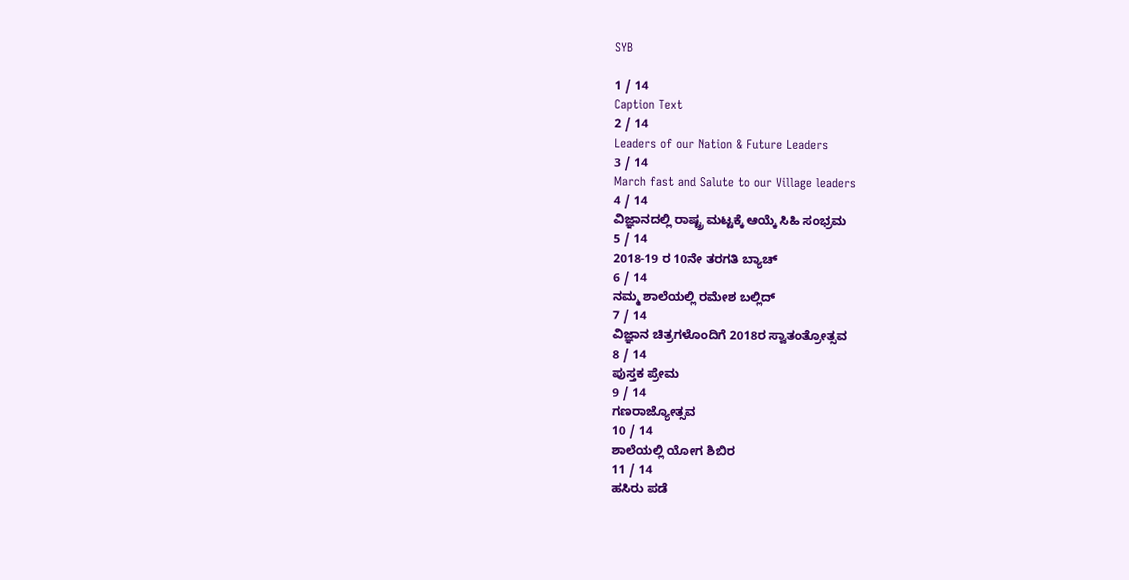SYB

1 / 14
Caption Text
2 / 14
Leaders of our Nation & Future Leaders
3 / 14
March fast and Salute to our Village leaders
4 / 14
ವಿಜ್ಞಾನದಲ್ಲಿ ರಾಷ್ಟ್ರ ಮಟ್ಟಕ್ಕೆ ಆಯ್ಕೆ ಸಿಹಿ ಸಂಭ್ರಮ
5 / 14
2018-19 ರ 10ನೇ ತರಗತಿ ಬ್ಯಾಚ್
6 / 14
ನಮ್ಮ ಶಾಲೆಯಲ್ಲಿ ರಮೇಶ ಬಲ್ಲಿದ್
7 / 14
ವಿಜ್ಞಾನ ಚಿತ್ರಗಳೊಂದಿಗೆ 2018ರ ಸ್ವಾತಂತ್ರೋತ್ಸವ
8 / 14
ಪುಸ್ತಕ ಪ್ರೇಮ
9 / 14
ಗಣರಾಜ್ಯೋತ್ಸವ
10 / 14
ಶಾಲೆಯಲ್ಲಿ ಯೋಗ ಶಿಬಿರ
11 / 14
ಹಸಿರು ಪಡೆ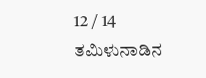12 / 14
ತಮಿಳುನಾಡಿನ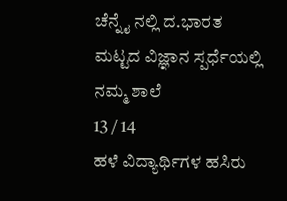ಚೆನ್ನೈ ನಲ್ಲಿ ದ.ಭಾರತ ಮಟ್ಟದ ವಿಜ್ಞಾನ ಸ್ಪರ್ಧೆಯಲ್ಲಿ ನಮ್ಮ ಶಾಲೆ
13 / 14
ಹಳೆ ವಿದ್ಯಾರ್ಥಿಗಳ ಹಸಿರು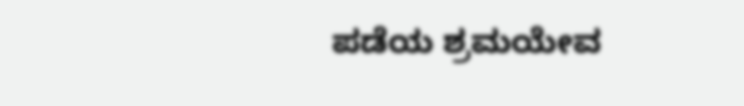ಪಡೆಯ ಶ್ರಮಯೇವ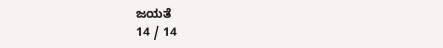ಜಯತೆ
14 / 14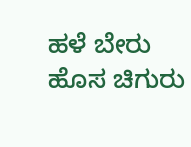ಹಳೆ ಬೇರು ಹೊಸ ಚಿಗುರು